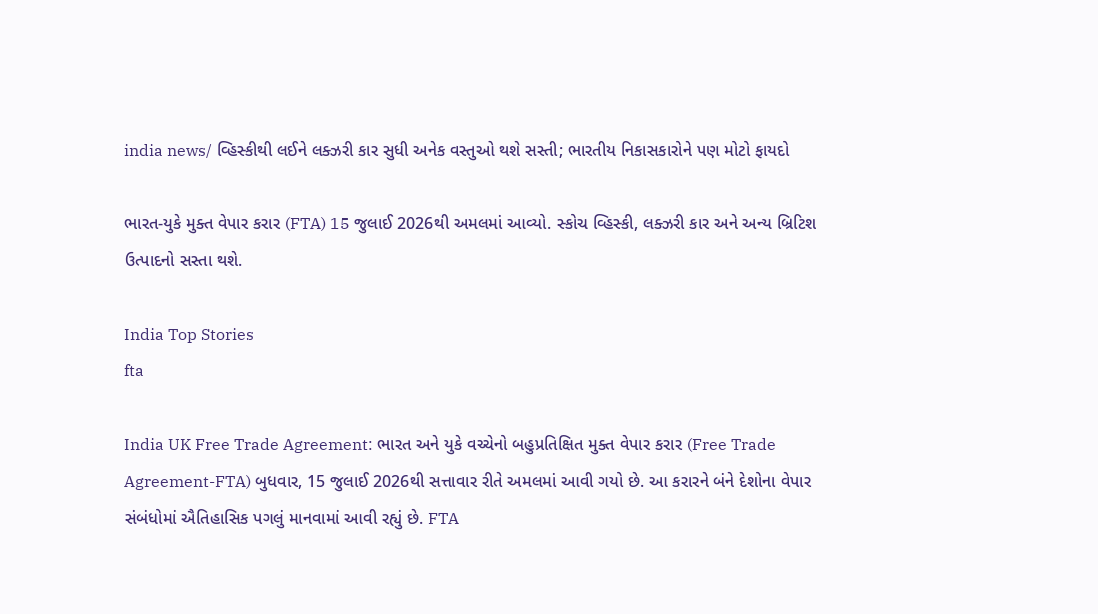india news/ વ્હિસ્કીથી લઈને લક્ઝરી કાર સુધી અનેક વસ્તુઓ થશે સસ્તી; ભારતીય નિકાસકારોને પણ મોટો ફાયદો

ભારત-યુકે મુક્ત વેપાર કરાર (FTA) 15 જુલાઈ 2026થી અમલમાં આવ્યો. સ્કોચ વ્હિસ્કી, લક્ઝરી કાર અને અન્ય બ્રિટિશ ઉત્પાદનો સસ્તા થશે.

India Top Stories
fta

India UK Free Trade Agreement: ભારત અને યુકે વચ્ચેનો બહુપ્રતિક્ષિત મુક્ત વેપાર કરાર (Free Trade Agreement-FTA) બુધવાર, 15 જુલાઈ 2026થી સત્તાવાર રીતે અમલમાં આવી ગયો છે. આ કરારને બંને દેશોના વેપાર સંબંધોમાં ઐતિહાસિક પગલું માનવામાં આવી રહ્યું છે. FTA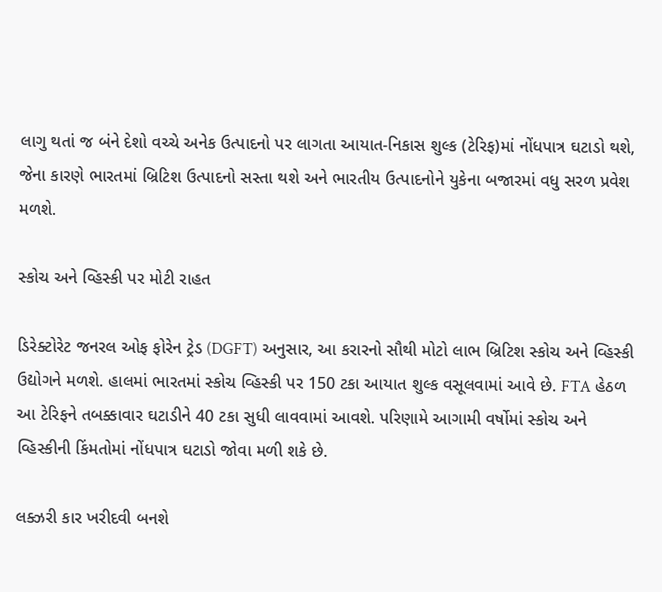લાગુ થતાં જ બંને દેશો વચ્ચે અનેક ઉત્પાદનો પર લાગતા આયાત-નિકાસ શુલ્ક (ટેરિફ)માં નોંધપાત્ર ઘટાડો થશે, જેના કારણે ભારતમાં બ્રિટિશ ઉત્પાદનો સસ્તા થશે અને ભારતીય ઉત્પાદનોને યુકેના બજારમાં વધુ સરળ પ્રવેશ મળશે.

સ્કોચ અને વ્હિસ્કી પર મોટી રાહત

ડિરેક્ટોરેટ જનરલ ઓફ ફોરેન ટ્રેડ (DGFT) અનુસાર, આ કરારનો સૌથી મોટો લાભ બ્રિટિશ સ્કોચ અને વ્હિસ્કી ઉદ્યોગને મળશે. હાલમાં ભારતમાં સ્કોચ વ્હિસ્કી પર 150 ટકા આયાત શુલ્ક વસૂલવામાં આવે છે. FTA હેઠળ આ ટેરિફને તબક્કાવાર ઘટાડીને 40 ટકા સુધી લાવવામાં આવશે. પરિણામે આગામી વર્ષોમાં સ્કોચ અને વ્હિસ્કીની કિંમતોમાં નોંધપાત્ર ઘટાડો જોવા મળી શકે છે.

લક્ઝરી કાર ખરીદવી બનશે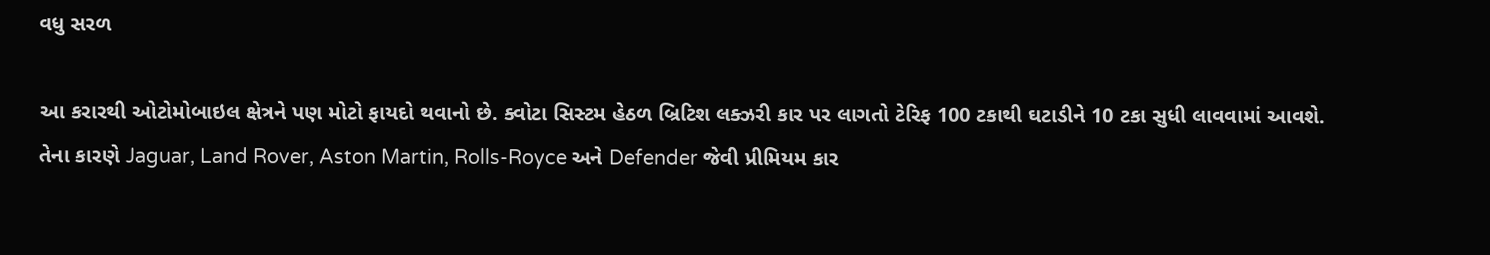વધુ સરળ

આ કરારથી ઓટોમોબાઇલ ક્ષેત્રને પણ મોટો ફાયદો થવાનો છે. ક્વોટા સિસ્ટમ હેઠળ બ્રિટિશ લક્ઝરી કાર પર લાગતો ટેરિફ 100 ટકાથી ઘટાડીને 10 ટકા સુધી લાવવામાં આવશે. તેના કારણે Jaguar, Land Rover, Aston Martin, Rolls-Royce અને Defender જેવી પ્રીમિયમ કાર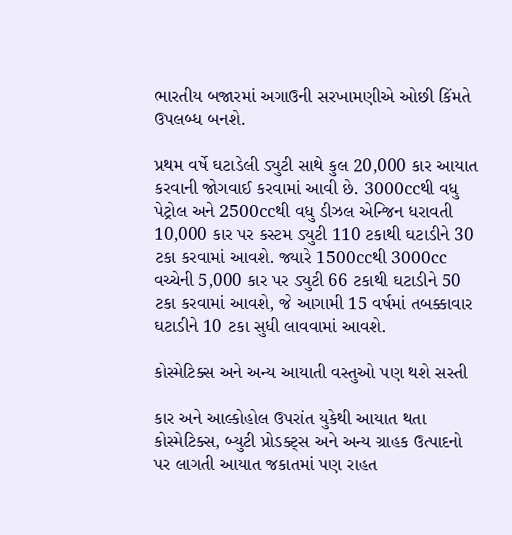ભારતીય બજારમાં અગાઉની સરખામણીએ ઓછી કિંમતે ઉપલબ્ધ બનશે.

પ્રથમ વર્ષે ઘટાડેલી ડ્યુટી સાથે કુલ 20,000 કાર આયાત કરવાની જોગવાઈ કરવામાં આવી છે. 3000ccથી વધુ પેટ્રોલ અને 2500ccથી વધુ ડીઝલ એન્જિન ધરાવતી 10,000 કાર પર કસ્ટમ ડ્યુટી 110 ટકાથી ઘટાડીને 30 ટકા કરવામાં આવશે. જ્યારે 1500ccથી 3000cc વચ્ચેની 5,000 કાર પર ડ્યુટી 66 ટકાથી ઘટાડીને 50 ટકા કરવામાં આવશે, જે આગામી 15 વર્ષમાં તબક્કાવાર ઘટાડીને 10 ટકા સુધી લાવવામાં આવશે.

કોસ્મેટિક્સ અને અન્ય આયાતી વસ્તુઓ પણ થશે સસ્તી

કાર અને આલ્કોહોલ ઉપરાંત યુકેથી આયાત થતા કોસ્મેટિક્સ, બ્યુટી પ્રોડક્ટ્સ અને અન્ય ગ્રાહક ઉત્પાદનો પર લાગતી આયાત જકાતમાં પણ રાહત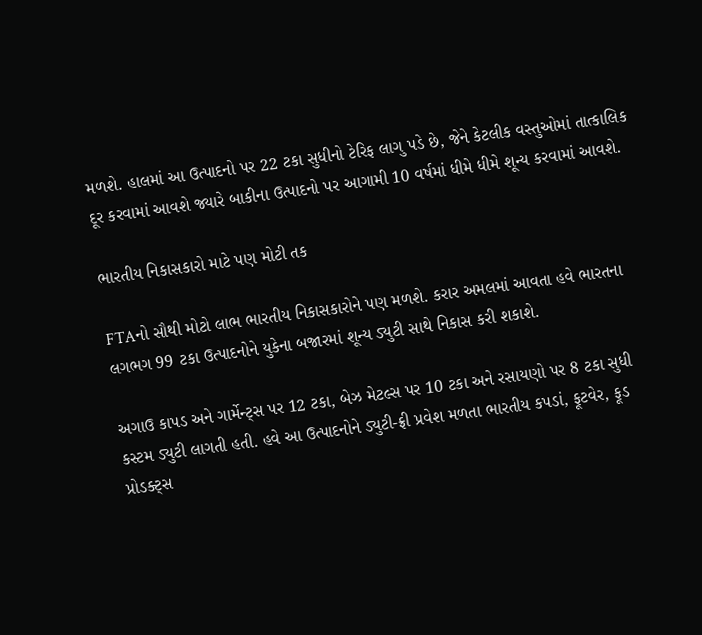મળશે. હાલમાં આ ઉત્પાદનો પર 22 ટકા સુધીનો ટેરિફ લાગુ પડે છે, જેને કેટલીક વસ્તુઓમાં તાત્કાલિક દૂર કરવામાં આવશે જ્યારે બાકીના ઉત્પાદનો પર આગામી 10 વર્ષમાં ધીમે ધીમે શૂન્ય કરવામાં આવશે.

ભારતીય નિકાસકારો માટે પણ મોટી તક

FTAનો સૌથી મોટો લાભ ભારતીય નિકાસકારોને પણ મળશે. કરાર અમલમાં આવતા હવે ભારતના લગભગ 99 ટકા ઉત્પાદનોને યુકેના બજારમાં શૂન્ય ડ્યુટી સાથે નિકાસ કરી શકાશે.

અગાઉ કાપડ અને ગાર્મેન્ટ્સ પર 12 ટકા, બેઝ મેટલ્સ પર 10 ટકા અને રસાયણો પર 8 ટકા સુધી કસ્ટમ ડ્યુટી લાગતી હતી. હવે આ ઉત્પાદનોને ડ્યુટી-ફ્રી પ્રવેશ મળતા ભારતીય કપડાં, ફૂટવેર, ફૂડ પ્રોડક્ટ્સ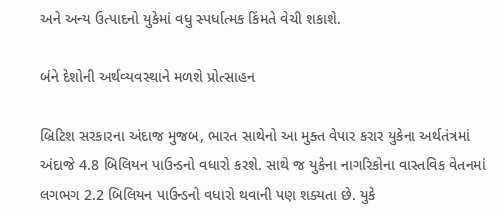અને અન્ય ઉત્પાદનો યુકેમાં વધુ સ્પર્ધાત્મક કિંમતે વેચી શકાશે.

બંને દેશોની અર્થવ્યવસ્થાને મળશે પ્રોત્સાહન

બ્રિટિશ સરકારના અંદાજ મુજબ, ભારત સાથેનો આ મુક્ત વેપાર કરાર યુકેના અર્થતંત્રમાં અંદાજે 4.8 બિલિયન પાઉન્ડનો વધારો કરશે. સાથે જ યુકેના નાગરિકોના વાસ્તવિક વેતનમાં લગભગ 2.2 બિલિયન પાઉન્ડનો વધારો થવાની પણ શક્યતા છે. યુકે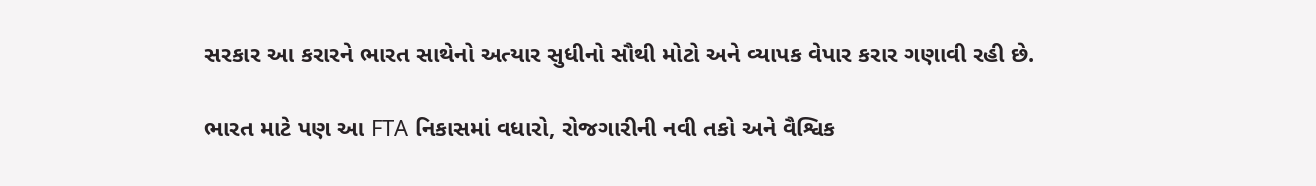સરકાર આ કરારને ભારત સાથેનો અત્યાર સુધીનો સૌથી મોટો અને વ્યાપક વેપાર કરાર ગણાવી રહી છે.

ભારત માટે પણ આ FTA નિકાસમાં વધારો, રોજગારીની નવી તકો અને વૈશ્વિક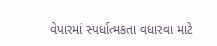વેપારમાં સ્પર્ધાત્મકતા વધારવા માટે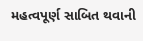મહત્વપૂર્ણ સાબિત થવાની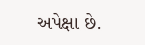અપેક્ષા છે.